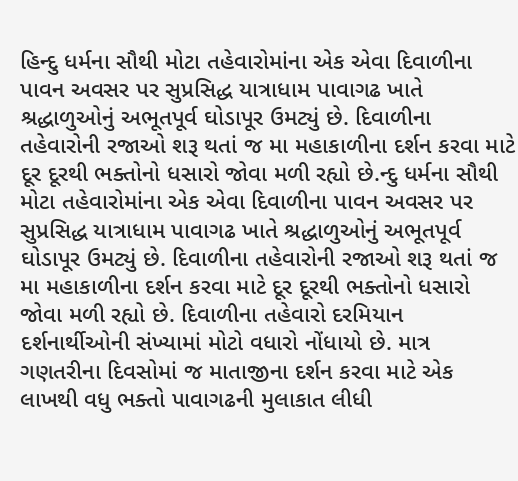હિન્દુ ધર્મના સૌથી મોટા તહેવારોમાંના એક એવા દિવાળીના પાવન અવસર પર સુપ્રસિદ્ધ યાત્રાધામ પાવાગઢ ખાતે શ્રદ્ધાળુઓનું અભૂતપૂર્વ ઘોડાપૂર ઉમટ્યું છે. દિવાળીના તહેવારોની રજાઓ શરૂ થતાં જ મા મહાકાળીના દર્શન કરવા માટે દૂર દૂરથી ભક્તોનો ધસારો જોવા મળી રહ્યો છે.ન્દુ ધર્મના સૌથી મોટા તહેવારોમાંના એક એવા દિવાળીના પાવન અવસર પર સુપ્રસિદ્ધ યાત્રાધામ પાવાગઢ ખાતે શ્રદ્ધાળુઓનું અભૂતપૂર્વ ઘોડાપૂર ઉમટ્યું છે. દિવાળીના તહેવારોની રજાઓ શરૂ થતાં જ મા મહાકાળીના દર્શન કરવા માટે દૂર દૂરથી ભક્તોનો ધસારો જોવા મળી રહ્યો છે. દિવાળીના તહેવારો દરમિયાન દર્શનાર્થીઓની સંખ્યામાં મોટો વધારો નોંધાયો છે. માત્ર ગણતરીના દિવસોમાં જ માતાજીના દર્શન કરવા માટે એક લાખથી વધુ ભક્તો પાવાગઢની મુલાકાત લીધી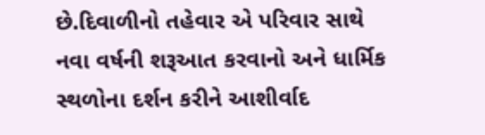છે.દિવાળીનો તહેવાર એ પરિવાર સાથે નવા વર્ષની શરૂઆત કરવાનો અને ધાર્મિક સ્થળોના દર્શન કરીને આશીર્વાદ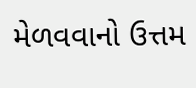મેળવવાનો ઉત્તમ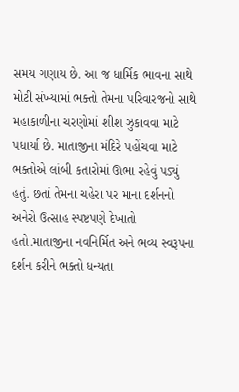સમય ગણાય છે. આ જ ધાર્મિક ભાવના સાથે મોટી સંખ્યામાં ભક્તો તેમના પરિવારજનો સાથે મહાકાળીના ચરણોમાં શીશ ઝુકાવવા માટે પધાર્યા છે. માતાજીના મંદિરે પહોંચવા માટે ભક્તોએ લાંબી કતારોમાં ઊભા રહેવું પડ્યું હતું. છતાં તેમના ચહેરા પર માના દર્શનનો અનેરો ઉત્સાહ સ્પષ્ટપણે દેખાતો હતો.માતાજીના નવનિર્મિત અને ભવ્ય સ્વરૂપના દર્શન કરીને ભક્તો ધન્યતા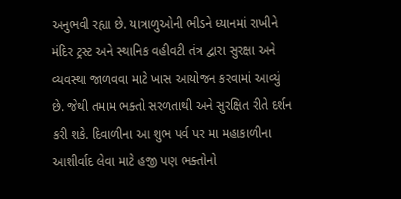અનુભવી રહ્યા છે. યાત્રાળુઓની ભીડને ધ્યાનમાં રાખીને મંદિર ટ્રસ્ટ અને સ્થાનિક વહીવટી તંત્ર દ્વારા સુરક્ષા અને વ્યવસ્થા જાળવવા માટે ખાસ આયોજન કરવામાં આવ્યું છે. જેથી તમામ ભક્તો સરળતાથી અને સુરક્ષિત રીતે દર્શન કરી શકે. દિવાળીના આ શુભ પર્વ પર મા મહાકાળીના આશીર્વાદ લેવા માટે હજી પણ ભક્તોનો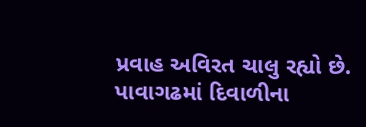પ્રવાહ અવિરત ચાલુ રહ્યો છે.
પાવાગઢમાં દિવાળીના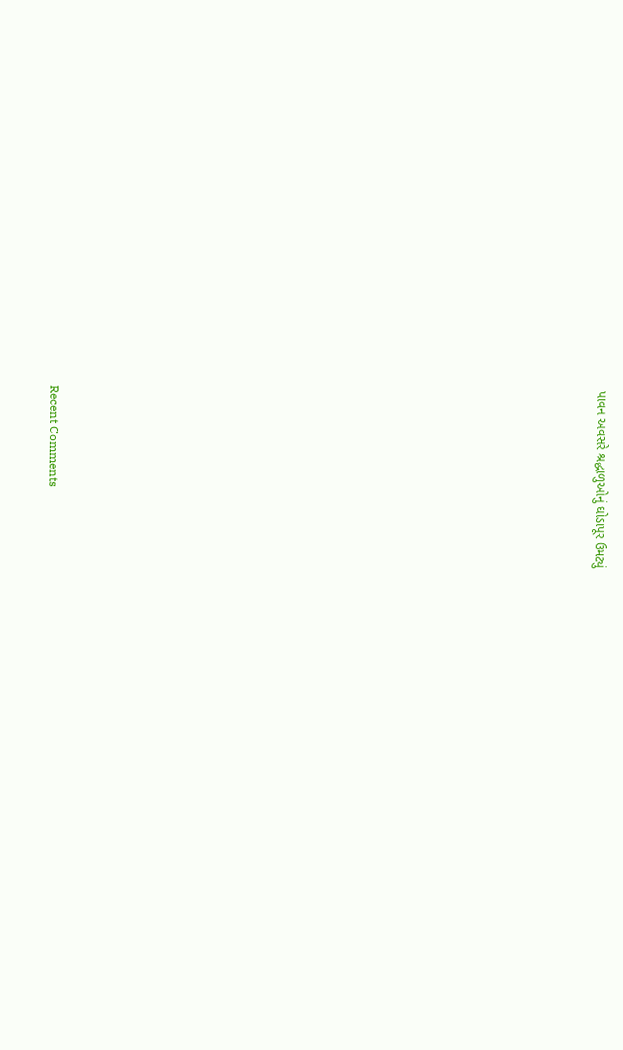પાવન અવસરે શ્રદ્ધાળુઓનું ઘોડાપૂર ઉમટ્યું


















Recent Comments